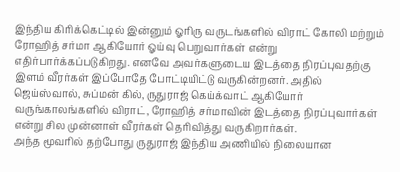இந்திய கிரிக்கெட்டில் இன்னும் ஓரிரு வருடங்களில் விராட் கோலி மற்றும் ரோஹித் சர்மா ஆகியோர் ஓய்வு பெறுவார்கள் என்று எதிர்பார்க்கப்படுகிறது. எனவே அவர்களுடைய இடத்தை நிரப்புவதற்கு இளம் வீரர்கள் இப்போதே போட்டியிட்டு வருகின்றனர். அதில் ஜெய்ஸ்வால், சுப்மன் கில், ருதுராஜ் கெய்க்வாட் ஆகியோர் வருங்காலங்களில் விராட், ரோஹித் சர்மாவின் இடத்தை நிரப்புவார்கள் என்று சில முன்னாள் வீரர்கள் தெரிவித்து வருகிறார்கள்.
அந்த மூவரில் தற்போது ருதுராஜ் இந்திய அணியில் நிலையான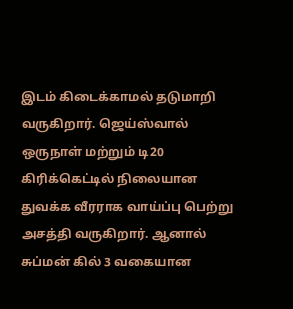இடம் கிடைக்காமல் தடுமாறி வருகிறார். ஜெய்ஸ்வால் ஒருநாள் மற்றும் டி20 கிரிக்கெட்டில் நிலையான துவக்க வீரராக வாய்ப்பு பெற்று அசத்தி வருகிறார். ஆனால் சுப்மன் கில் 3 வகையான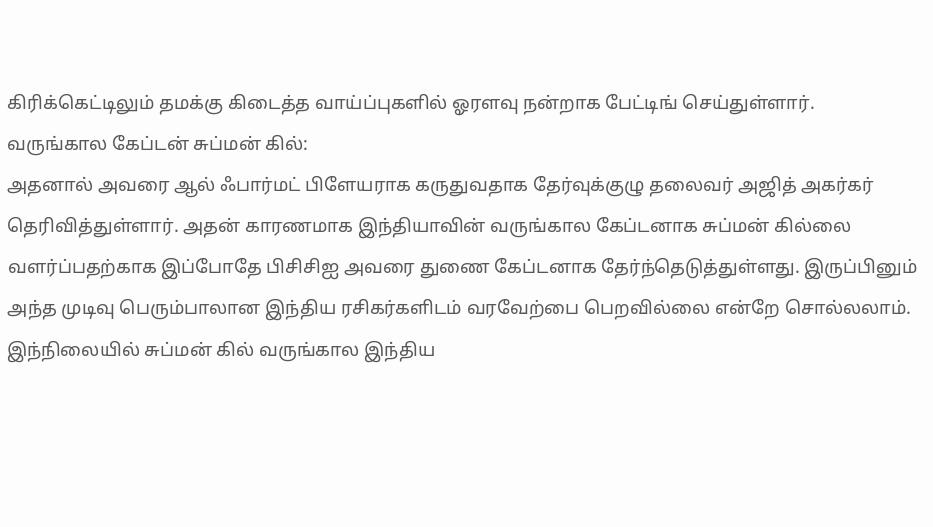கிரிக்கெட்டிலும் தமக்கு கிடைத்த வாய்ப்புகளில் ஓரளவு நன்றாக பேட்டிங் செய்துள்ளார்.
வருங்கால கேப்டன் சுப்மன் கில்:
அதனால் அவரை ஆல் ஃபார்மட் பிளேயராக கருதுவதாக தேர்வுக்குழு தலைவர் அஜித் அகர்கர் தெரிவித்துள்ளார். அதன் காரணமாக இந்தியாவின் வருங்கால கேப்டனாக சுப்மன் கில்லை வளர்ப்பதற்காக இப்போதே பிசிசிஐ அவரை துணை கேப்டனாக தேர்ந்தெடுத்துள்ளது. இருப்பினும் அந்த முடிவு பெரும்பாலான இந்திய ரசிகர்களிடம் வரவேற்பை பெறவில்லை என்றே சொல்லலாம்.
இந்நிலையில் சுப்மன் கில் வருங்கால இந்திய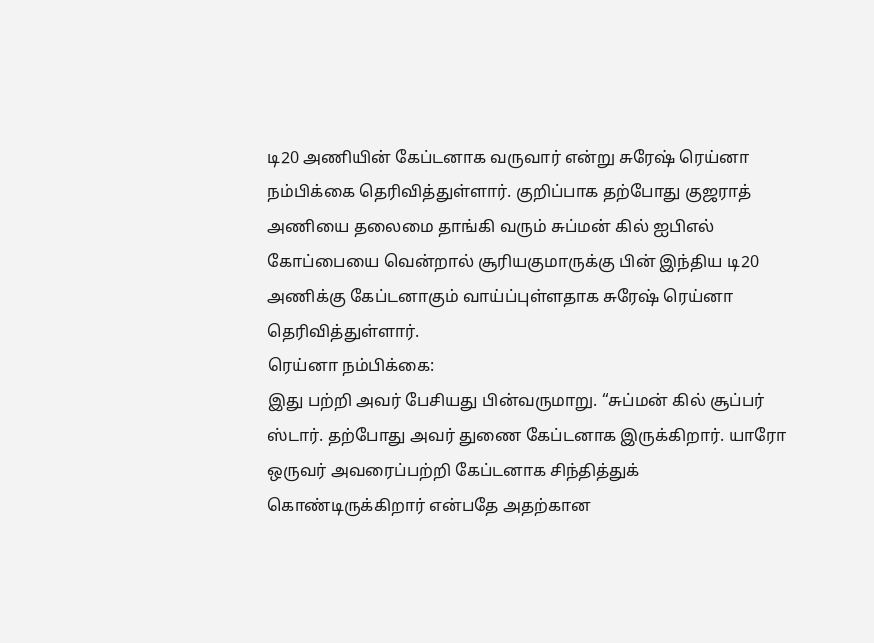டி20 அணியின் கேப்டனாக வருவார் என்று சுரேஷ் ரெய்னா நம்பிக்கை தெரிவித்துள்ளார். குறிப்பாக தற்போது குஜராத் அணியை தலைமை தாங்கி வரும் சுப்மன் கில் ஐபிஎல் கோப்பையை வென்றால் சூரியகுமாருக்கு பின் இந்திய டி20 அணிக்கு கேப்டனாகும் வாய்ப்புள்ளதாக சுரேஷ் ரெய்னா தெரிவித்துள்ளார்.
ரெய்னா நம்பிக்கை:
இது பற்றி அவர் பேசியது பின்வருமாறு. “சுப்மன் கில் சூப்பர் ஸ்டார். தற்போது அவர் துணை கேப்டனாக இருக்கிறார். யாரோ ஒருவர் அவரைப்பற்றி கேப்டனாக சிந்தித்துக் கொண்டிருக்கிறார் என்பதே அதற்கான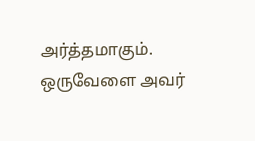அர்த்தமாகும். ஒருவேளை அவர்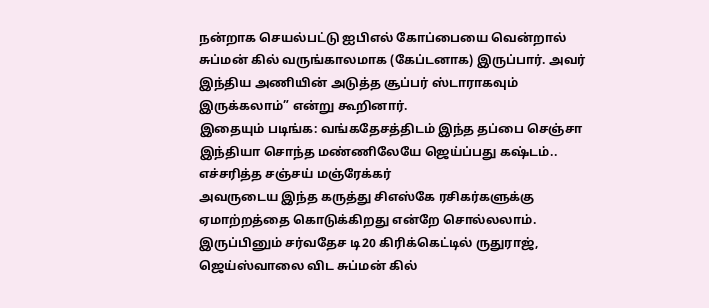நன்றாக செயல்பட்டு ஐபிஎல் கோப்பையை வென்றால் சுப்மன் கில் வருங்காலமாக (கேப்டனாக) இருப்பார். அவர் இந்திய அணியின் அடுத்த சூப்பர் ஸ்டாராகவும் இருக்கலாம்” என்று கூறினார்.
இதையும் படிங்க: வங்கதேசத்திடம் இந்த தப்பை செஞ்சா இந்தியா சொந்த மண்ணிலேயே ஜெய்ப்பது கஷ்டம்.. எச்சரித்த சஞ்சய் மஞ்ரேக்கர்
அவருடைய இந்த கருத்து சிஎஸ்கே ரசிகர்களுக்கு ஏமாற்றத்தை கொடுக்கிறது என்றே சொல்லலாம். இருப்பினும் சர்வதேச டி20 கிரிக்கெட்டில் ருதுராஜ், ஜெய்ஸ்வாலை விட சுப்மன் கில்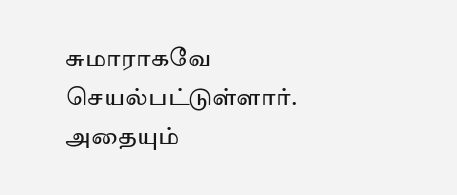சுமாராகவே செயல்பட்டுள்ளார். அதையும்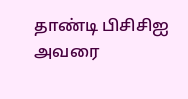தாண்டி பிசிசிஐ அவரை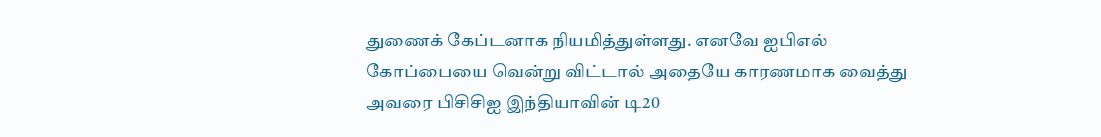துணைக் கேப்டனாக நியமித்துள்ளது. எனவே ஐபிஎல் கோப்பையை வென்று விட்டால் அதையே காரணமாக வைத்து அவரை பிசிசிஐ இந்தியாவின் டி20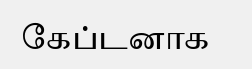கேப்டனாக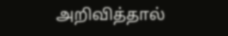அறிவித்தால்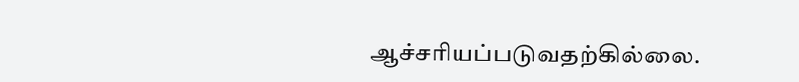ஆச்சரியப்படுவதற்கில்லை.